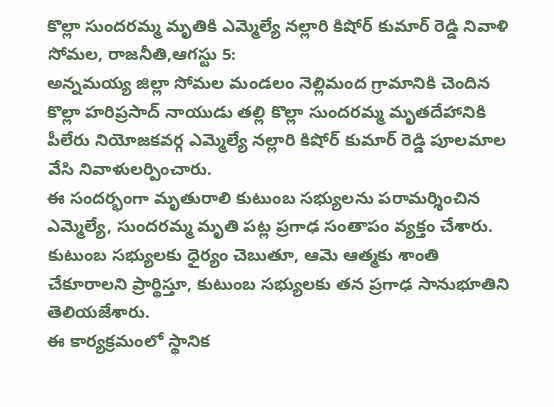కొల్లా సుందరమ్మ మృతికి ఎమ్మెల్యే నల్లారి కిషోర్ కుమార్ రెడ్డి నివాళి
సోమల, రాజనీతి,ఆగస్టు 5:
అన్నమయ్య జిల్లా సోమల మండలం నెల్లిమంద గ్రామానికి చెందిన కొల్లా హరిప్రసాద్ నాయుడు తల్లి కొల్లా సుందరమ్మ మృతదేహానికి పీలేరు నియోజకవర్గ ఎమ్మెల్యే నల్లారి కిషోర్ కుమార్ రెడ్డి పూలమాల వేసి నివాళులర్పించారు.
ఈ సందర్భంగా మృతురాలి కుటుంబ సభ్యులను పరామర్శించిన ఎమ్మెల్యే, సుందరమ్మ మృతి పట్ల ప్రగాఢ సంతాపం వ్యక్తం చేశారు. కుటుంబ సభ్యులకు ధైర్యం చెబుతూ, ఆమె ఆత్మకు శాంతి చేకూరాలని ప్రార్థిస్తూ, కుటుంబ సభ్యులకు తన ప్రగాఢ సానుభూతిని తెలియజేశారు.
ఈ కార్యక్రమంలో స్థానిక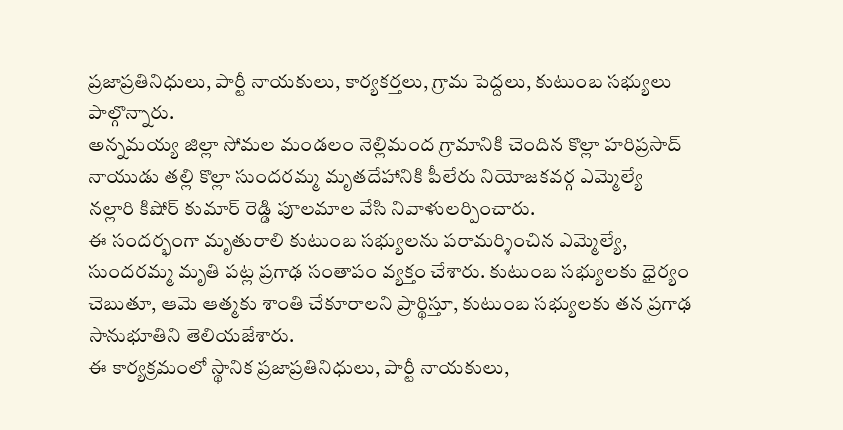ప్రజాప్రతినిధులు, పార్టీ నాయకులు, కార్యకర్తలు, గ్రామ పెద్దలు, కుటుంబ సభ్యులు పాల్గొన్నారు.
అన్నమయ్య జిల్లా సోమల మండలం నెల్లిమంద గ్రామానికి చెందిన కొల్లా హరిప్రసాద్ నాయుడు తల్లి కొల్లా సుందరమ్మ మృతదేహానికి పీలేరు నియోజకవర్గ ఎమ్మెల్యే నల్లారి కిషోర్ కుమార్ రెడ్డి పూలమాల వేసి నివాళులర్పించారు.
ఈ సందర్భంగా మృతురాలి కుటుంబ సభ్యులను పరామర్శించిన ఎమ్మెల్యే, సుందరమ్మ మృతి పట్ల ప్రగాఢ సంతాపం వ్యక్తం చేశారు. కుటుంబ సభ్యులకు ధైర్యం చెబుతూ, ఆమె ఆత్మకు శాంతి చేకూరాలని ప్రార్థిస్తూ, కుటుంబ సభ్యులకు తన ప్రగాఢ సానుభూతిని తెలియజేశారు.
ఈ కార్యక్రమంలో స్థానిక ప్రజాప్రతినిధులు, పార్టీ నాయకులు,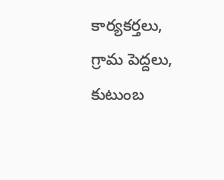కార్యకర్తలు, గ్రామ పెద్దలు, కుటుంబ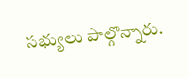సభ్యులు పాల్గొన్నారు.